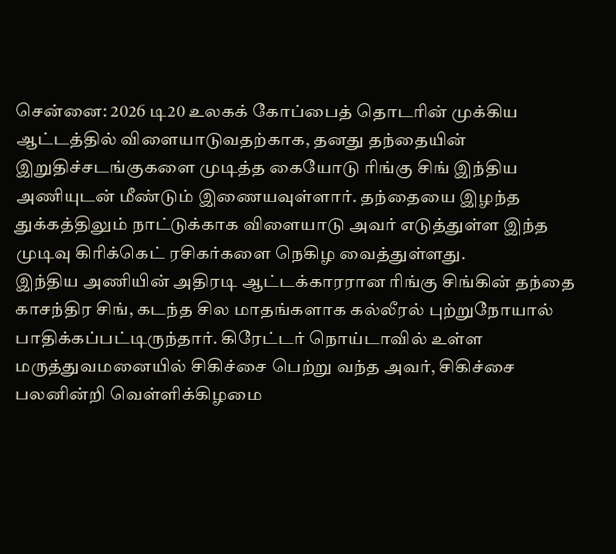சென்னை: 2026 டி20 உலகக் கோப்பைத் தொடரின் முக்கிய ஆட்டத்தில் விளையாடுவதற்காக, தனது தந்தையின் இறுதிச்சடங்குகளை முடித்த கையோடு ரிங்கு சிங் இந்திய அணியுடன் மீண்டும் இணையவுள்ளார். தந்தையை இழந்த துக்கத்திலும் நாட்டுக்காக விளையாடு அவர் எடுத்துள்ள இந்த முடிவு கிரிக்கெட் ரசிகர்களை நெகிழ வைத்துள்ளது.
இந்திய அணியின் அதிரடி ஆட்டக்காரரான ரிங்கு சிங்கின் தந்தை காசந்திர சிங், கடந்த சில மாதங்களாக கல்லீரல் புற்றுநோயால் பாதிக்கப்பட்டிருந்தார். கிரேட்டர் நொய்டாவில் உள்ள மருத்துவமனையில் சிகிச்சை பெற்று வந்த அவர், சிகிச்சை பலனின்றி வெள்ளிக்கிழமை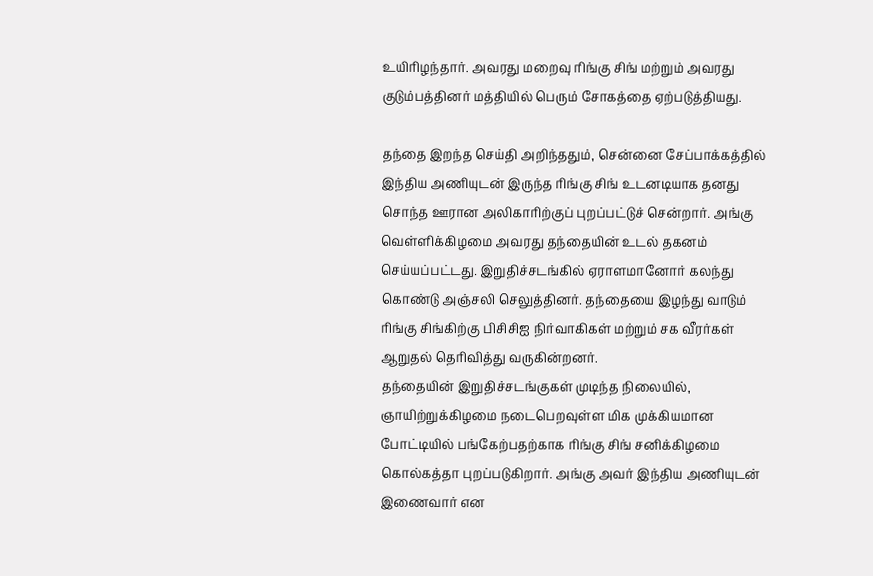உயிரிழந்தார். அவரது மறைவு ரிங்கு சிங் மற்றும் அவரது குடும்பத்தினர் மத்தியில் பெரும் சோகத்தை ஏற்படுத்தியது.

தந்தை இறந்த செய்தி அறிந்ததும், சென்னை சேப்பாக்கத்தில் இந்திய அணியுடன் இருந்த ரிங்கு சிங் உடனடியாக தனது சொந்த ஊரான அலிகாரிற்குப் புறப்பட்டுச் சென்றார். அங்கு வெள்ளிக்கிழமை அவரது தந்தையின் உடல் தகனம் செய்யப்பட்டது. இறுதிச்சடங்கில் ஏராளமானோர் கலந்து கொண்டு அஞ்சலி செலுத்தினர். தந்தையை இழந்து வாடும் ரிங்கு சிங்கிற்கு பிசிசிஐ நிர்வாகிகள் மற்றும் சக வீரர்கள் ஆறுதல் தெரிவித்து வருகின்றனர்.
தந்தையின் இறுதிச்சடங்குகள் முடிந்த நிலையில், ஞாயிற்றுக்கிழமை நடைபெறவுள்ள மிக முக்கியமான போட்டியில் பங்கேற்பதற்காக ரிங்கு சிங் சனிக்கிழமை கொல்கத்தா புறப்படுகிறார். அங்கு அவர் இந்திய அணியுடன் இணைவார் என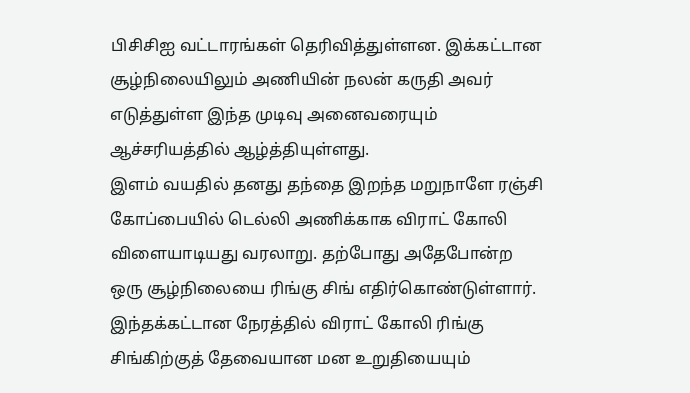பிசிசிஐ வட்டாரங்கள் தெரிவித்துள்ளன. இக்கட்டான சூழ்நிலையிலும் அணியின் நலன் கருதி அவர் எடுத்துள்ள இந்த முடிவு அனைவரையும் ஆச்சரியத்தில் ஆழ்த்தியுள்ளது.
இளம் வயதில் தனது தந்தை இறந்த மறுநாளே ரஞ்சி கோப்பையில் டெல்லி அணிக்காக விராட் கோலி விளையாடியது வரலாறு. தற்போது அதேபோன்ற ஒரு சூழ்நிலையை ரிங்கு சிங் எதிர்கொண்டுள்ளார். இந்தக்கட்டான நேரத்தில் விராட் கோலி ரிங்கு சிங்கிற்குத் தேவையான மன உறுதியையும்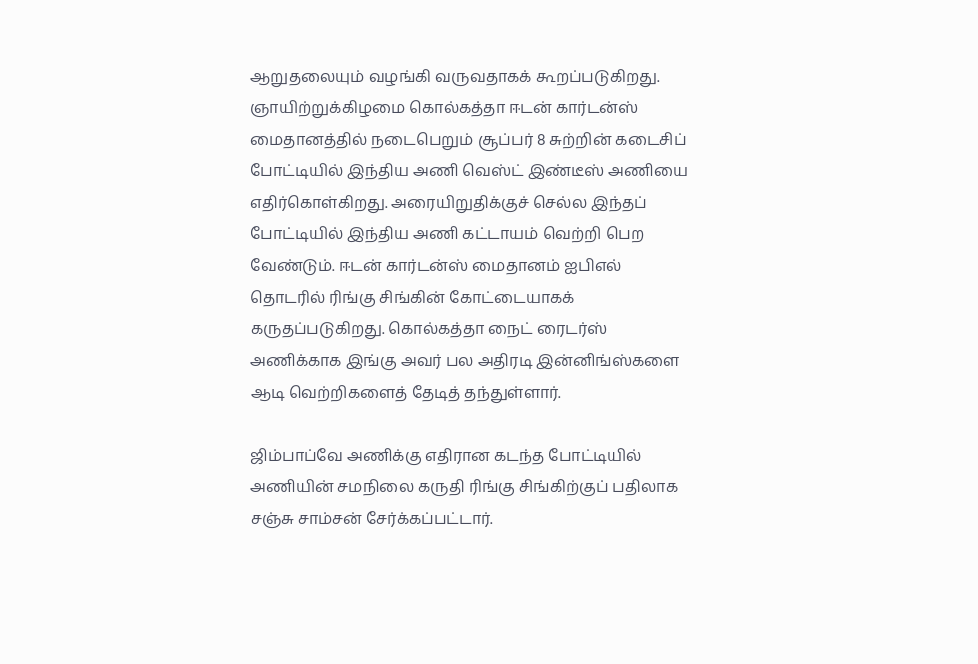ஆறுதலையும் வழங்கி வருவதாகக் கூறப்படுகிறது.
ஞாயிற்றுக்கிழமை கொல்கத்தா ஈடன் கார்டன்ஸ் மைதானத்தில் நடைபெறும் சூப்பர் 8 சுற்றின் கடைசிப் போட்டியில் இந்திய அணி வெஸ்ட் இண்டீஸ் அணியை எதிர்கொள்கிறது. அரையிறுதிக்குச் செல்ல இந்தப் போட்டியில் இந்திய அணி கட்டாயம் வெற்றி பெற வேண்டும். ஈடன் கார்டன்ஸ் மைதானம் ஐபிஎல் தொடரில் ரிங்கு சிங்கின் கோட்டையாகக் கருதப்படுகிறது. கொல்கத்தா நைட் ரைடர்ஸ் அணிக்காக இங்கு அவர் பல அதிரடி இன்னிங்ஸ்களை ஆடி வெற்றிகளைத் தேடித் தந்துள்ளார்.

ஜிம்பாப்வே அணிக்கு எதிரான கடந்த போட்டியில் அணியின் சமநிலை கருதி ரிங்கு சிங்கிற்குப் பதிலாக சஞ்சு சாம்சன் சேர்க்கப்பட்டார்.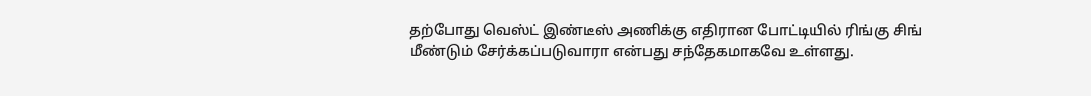தற்போது வெஸ்ட் இண்டீஸ் அணிக்கு எதிரான போட்டியில் ரிங்கு சிங் மீண்டும் சேர்க்கப்படுவாரா என்பது சந்தேகமாகவே உள்ளது.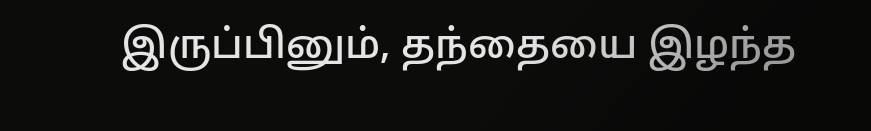இருப்பினும், தந்தையை இழந்த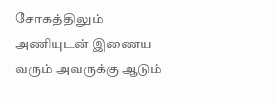சோகத்திலும் அணியுடன் இணைய வரும் அவருக்கு ஆடும்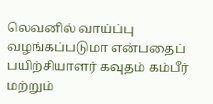லெவனில் வாய்ப்பு வழங்கப்படுமா என்பதைப் பயிற்சியாளர் கவுதம் கம்பீர் மற்றும்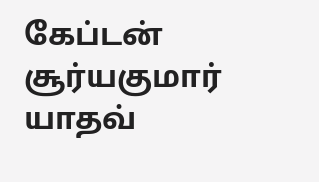கேப்டன் சூர்யகுமார் யாதவ்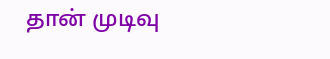தான் முடிவு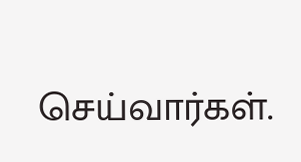செய்வார்கள்.